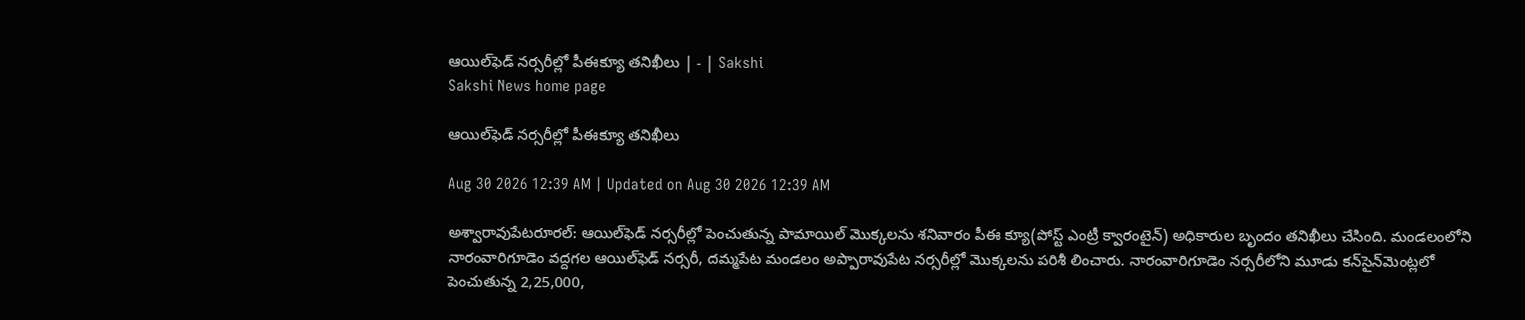ఆయిల్‌ఫెడ్‌ నర్సరీల్లో పీఈక్యూ తనిఖీలు | - | Sakshi
Sakshi News home page

ఆయిల్‌ఫెడ్‌ నర్సరీల్లో పీఈక్యూ తనిఖీలు

Aug 30 2026 12:39 AM | Updated on Aug 30 2026 12:39 AM

అశ్వారావుపేటరూరల్‌: ఆయిల్‌ఫెడ్‌ నర్సరీల్లో పెంచుతున్న పామాయిల్‌ మొక్కలను శనివారం పీఈ క్యూ(పోస్ట్‌ ఎంట్రీ క్వారంటైన్‌) అధికారుల బృందం తనిఖీలు చేసింది. మండలంలోని నారంవారిగూడెం వద్దగల ఆయిల్‌ఫెడ్‌ నర్సరీ, దమ్మపేట మండలం అప్పారావుపేట నర్సరీల్లో మొక్కలను పరిశీ లించారు. నారంవారిగూడెం నర్సరీలోని మూడు కన్‌సైన్‌మెంట్లలో పెంచుతున్న 2,25,000,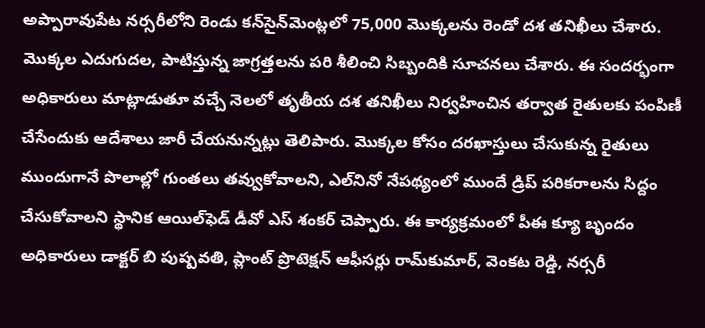అప్పారావుపేట నర్సరీలోని రెండు కన్‌సైన్‌మెంట్లలో 75,000 మొక్కలను రెండో దశ తనిఖీలు చేశారు. మొక్కల ఎదుగుదల, పాటిస్తున్న జాగ్రత్తలను పరి శీలించి సిబ్బందికి సూచనలు చేశారు. ఈ సందర్భంగా అధికారులు మాట్లాడుతూ వచ్చే నెలలో తృతీయ దశ తనిఖీలు నిర్వహించిన తర్వాత రైతులకు పంపిణీ చేసేందుకు ఆదేశాలు జారీ చేయనున్నట్లు తెలిపారు. మొక్కల కోసం దరఖాస్తులు చేసుకున్న రైతులు ముందుగానే పొలాల్లో గుంతలు తవ్వుకోవాలని, ఎల్‌నినో నేపథ్యంలో ముందే డ్రిప్‌ పరికరాలను సిద్దం చేసుకోవాలని స్థానిక ఆయిల్‌ఫెడ్‌ డీవో ఎస్‌ శంకర్‌ చెప్పారు. ఈ కార్యక్రమంలో పీఈ క్యూ బృందం అధికారులు డాక్టర్‌ బి పుష్పవతి, ప్లాంట్‌ ప్రొటెక్షన్‌ ఆఫీసర్లు రామ్‌కుమార్‌, వెంకట రెడ్డి, నర్సరీ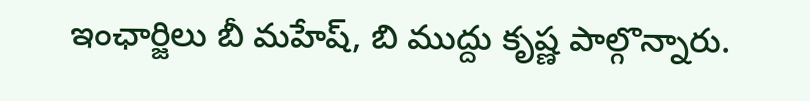ఇంఛార్జిలు బీ మహేష్‌, బి ముద్దు కృష్ణ పాల్గొన్నారు.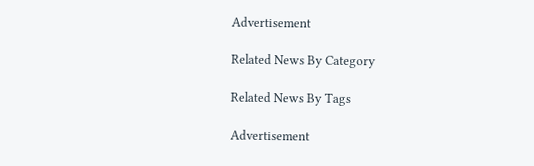Advertisement

Related News By Category

Related News By Tags

Advertisement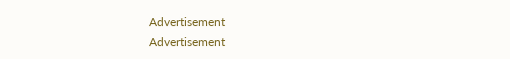Advertisement
Advertisement